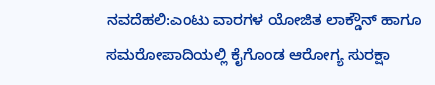ನವದೆಹಲಿ:ಎಂಟು ವಾರಗಳ ಯೋಜಿತ ಲಾಕ್ಡೌನ್ ಹಾಗೂ ಸಮರೋಪಾದಿಯಲ್ಲಿ ಕೈಗೊಂಡ ಆರೋಗ್ಯ ಸುರಕ್ಷಾ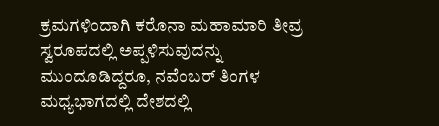ಕ್ರಮಗಳಿಂದಾಗಿ ಕರೊನಾ ಮಹಾಮಾರಿ ತೀವ್ರ ಸ್ವರೂಪದಲ್ಲಿ ಅಪ್ಪಳಿಸುವುದನ್ನು ಮುಂದೂಡಿದ್ದರೂ, ನವೆಂಬರ್ ತಿಂಗಳ ಮಧ್ಯಭಾಗದಲ್ಲಿ ದೇಶದಲ್ಲಿ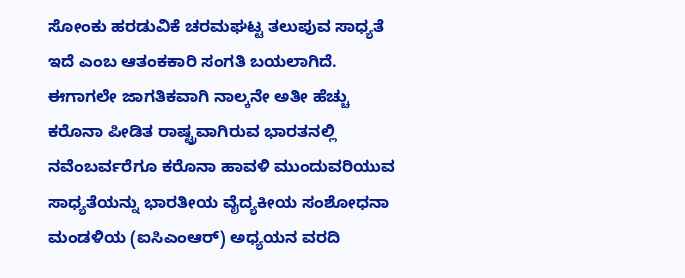ಸೋಂಕು ಹರಡುವಿಕೆ ಚರಮಘಟ್ಟ ತಲುಪುವ ಸಾಧ್ಯತೆ ಇದೆ ಎಂಬ ಆತಂಕಕಾರಿ ಸಂಗತಿ ಬಯಲಾಗಿದೆ.
ಈಗಾಗಲೇ ಜಾಗತಿಕವಾಗಿ ನಾಲ್ಕನೇ ಅತೀ ಹೆಚ್ಚು ಕರೊನಾ ಪೀಡಿತ ರಾಷ್ಟ್ರವಾಗಿರುವ ಭಾರತನಲ್ಲಿ ನವೆಂಬರ್ವರೆಗೂ ಕರೊನಾ ಹಾವಳಿ ಮುಂದುವರಿಯುವ ಸಾಧ್ಯತೆಯನ್ನು ಭಾರತೀಯ ವೈದ್ಯಕೀಯ ಸಂಶೋಧನಾ ಮಂಡಳಿಯ (ಐಸಿಎಂಆರ್) ಅಧ್ಯಯನ ವರದಿ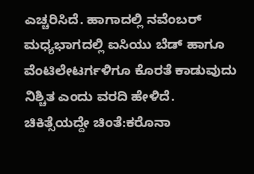ಎಚ್ಚರಿಸಿದೆ. ಹಾಗಾದಲ್ಲಿ ನವೆಂಬರ್ ಮಧ್ಯಭಾಗದಲ್ಲಿ ಐಸಿಯು ಬೆಡ್ ಹಾಗೂ ವೆಂಟಿಲೇಟರ್ಗಳಿಗೂ ಕೊರತೆ ಕಾಡುವುದು ನಿಶ್ಚಿತ ಎಂದು ವರದಿ ಹೇಳಿದೆ.
ಚಿಕಿತ್ಸೆಯದ್ದೇ ಚಿಂತೆ:ಕರೊನಾ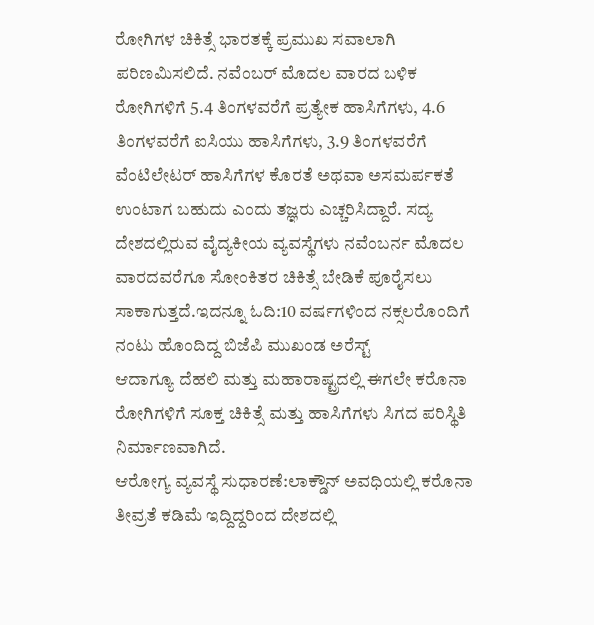ರೋಗಿಗಳ ಚಿಕಿತ್ಸೆ ಭಾರತಕ್ಕೆ ಪ್ರಮುಖ ಸವಾಲಾಗಿ ಪರಿಣಮಿಸಲಿದೆ. ನವೆಂಬರ್ ಮೊದಲ ವಾರದ ಬಳಿಕ ರೋಗಿಗಳಿಗೆ 5.4 ತಿಂಗಳವರೆಗೆ ಪ್ರತ್ಯೇಕ ಹಾಸಿಗೆಗಳು, 4.6 ತಿಂಗಳವರೆಗೆ ಐಸಿಯು ಹಾಸಿಗೆಗಳು, 3.9 ತಿಂಗಳವರೆಗೆ ವೆಂಟಿಲೇಟರ್ ಹಾಸಿಗೆಗಳ ಕೊರತೆ ಅಥವಾ ಅಸಮರ್ಪಕತೆ ಉಂಟಾಗ ಬಹುದು ಎಂದು ತಜ್ಞರು ಎಚ್ಚರಿಸಿದ್ದಾರೆ. ಸದ್ಯ ದೇಶದಲ್ಲಿರುವ ವೈದ್ಯಕೀಯ ವ್ಯವಸ್ಥೆಗಳು ನವೆಂಬರ್ನ ಮೊದಲ ವಾರದವರೆಗೂ ಸೋಂಕಿತರ ಚಿಕಿತ್ಸೆ ಬೇಡಿಕೆ ಪೂರೈಸಲು ಸಾಕಾಗುತ್ತದೆ.ಇದನ್ನೂ ಓದಿ:10 ವರ್ಷಗಳಿಂದ ನಕ್ಸಲರೊಂದಿಗೆ ನಂಟು ಹೊಂದಿದ್ದ ಬಿಜೆಪಿ ಮುಖಂಡ ಅರೆಸ್ಟ್
ಆದಾಗ್ಯೂ ದೆಹಲಿ ಮತ್ತು ಮಹಾರಾಷ್ಟ್ರದಲ್ಲಿ ಈಗಲೇ ಕರೊನಾ ರೋಗಿಗಳಿಗೆ ಸೂಕ್ತ ಚಿಕಿತ್ಸೆ ಮತ್ತು ಹಾಸಿಗೆಗಳು ಸಿಗದ ಪರಿಸ್ಥಿತಿ ನಿರ್ಮಾಣವಾಗಿದೆ.
ಆರೋಗ್ಯ ವ್ಯವಸ್ಥೆ ಸುಧಾರಣೆ:ಲಾಕ್ಡೌನ್ ಅವಧಿಯಲ್ಲಿ ಕರೊನಾ ತೀವ್ರತೆ ಕಡಿಮೆ ಇದ್ದಿದ್ದರಿಂದ ದೇಶದಲ್ಲಿ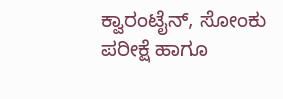ಕ್ವಾರಂಟೈನ್, ಸೋಂಕು ಪರೀಕ್ಷೆ ಹಾಗೂ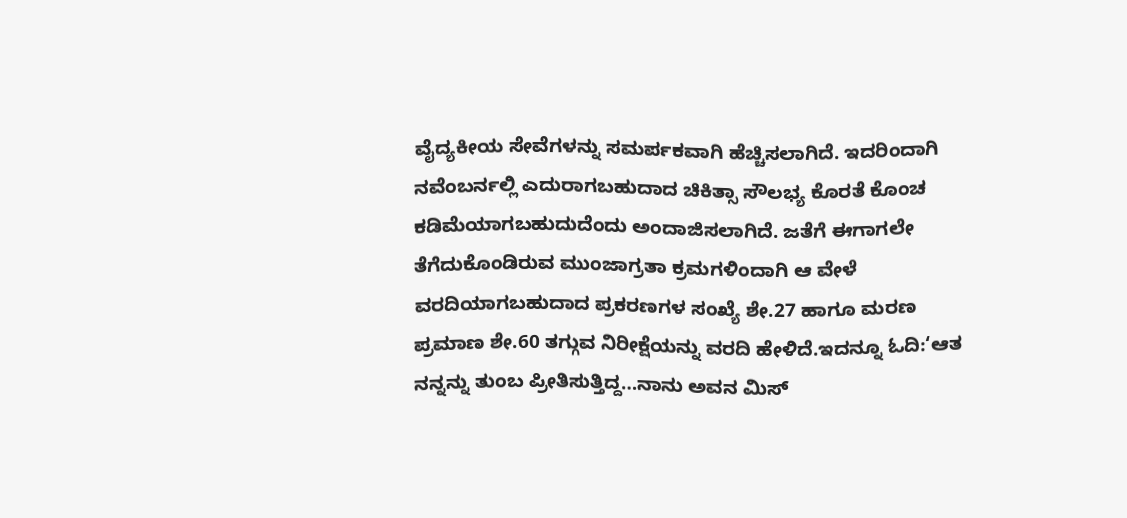ವೈದ್ಯಕೀಯ ಸೇವೆಗಳನ್ನು ಸಮರ್ಪಕವಾಗಿ ಹೆಚ್ಚಿಸಲಾಗಿದೆ. ಇದರಿಂದಾಗಿ ನವೆಂಬರ್ನಲ್ಲಿ ಎದುರಾಗಬಹುದಾದ ಚಿಕಿತ್ಸಾ ಸೌಲಭ್ಯ ಕೊರತೆ ಕೊಂಚ ಕಡಿಮೆಯಾಗಬಹುದುದೆಂದು ಅಂದಾಜಿಸಲಾಗಿದೆ. ಜತೆಗೆ ಈಗಾಗಲೇ ತೆಗೆದುಕೊಂಡಿರುವ ಮುಂಜಾಗ್ರತಾ ಕ್ರಮಗಳಿಂದಾಗಿ ಆ ವೇಳೆ ವರದಿಯಾಗಬಹುದಾದ ಪ್ರಕರಣಗಳ ಸಂಖ್ಯೆ ಶೇ.27 ಹಾಗೂ ಮರಣ ಪ್ರಮಾಣ ಶೇ.60 ತಗ್ಗುವ ನಿರೀಕ್ಷೆಯನ್ನು ವರದಿ ಹೇಳಿದೆ.ಇದನ್ನೂ ಓದಿ:‘ಆತ ನನ್ನನ್ನು ತುಂಬ ಪ್ರೀತಿಸುತ್ತಿದ್ದ…ನಾನು ಅವನ ಮಿಸ್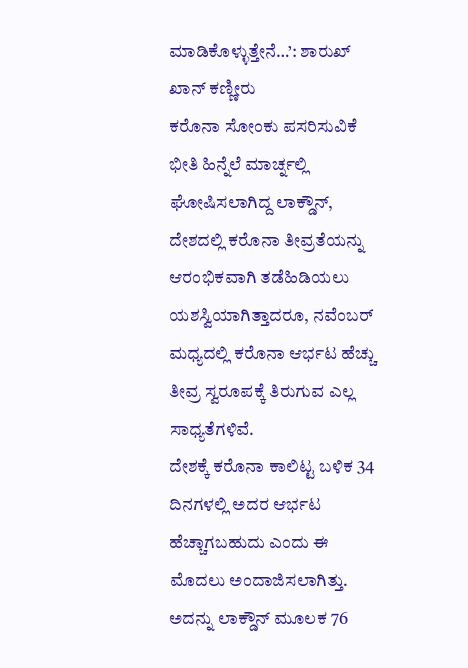ಮಾಡಿಕೊಳ್ಳುತ್ತೇನೆ…’: ಶಾರುಖ್ ಖಾನ್ ಕಣ್ಣೀರು
ಕರೊನಾ ಸೋಂಕು ಪಸರಿಸುವಿಕೆ ಭೀತಿ ಹಿನ್ನೆಲೆ ಮಾರ್ಚ್ನಲ್ಲಿ ಘೋಷಿಸಲಾಗಿದ್ದ ಲಾಕ್ಡೌನ್, ದೇಶದಲ್ಲಿ ಕರೊನಾ ತೀವ್ರತೆಯನ್ನು ಆರಂಭಿಕವಾಗಿ ತಡೆಹಿಡಿಯಲು ಯಶಸ್ವಿಯಾಗಿತ್ತಾದರೂ, ನವೆಂಬರ್ ಮಧ್ಯದಲ್ಲಿ ಕರೊನಾ ಆರ್ಭಟ ಹೆಚ್ಚು ತೀವ್ರ ಸ್ವರೂಪಕ್ಕೆ ತಿರುಗುವ ಎಲ್ಲ ಸಾಧ್ಯತೆಗಳಿವೆ.
ದೇಶಕ್ಕೆ ಕರೊನಾ ಕಾಲಿಟ್ಟ ಬಳಿಕ 34 ದಿನಗಳಲ್ಲಿ ಅದರ ಆರ್ಭಟ ಹೆಚ್ಚಾಗಬಹುದು ಎಂದು ಈ ಮೊದಲು ಅಂದಾಜಿಸಲಾಗಿತ್ತು. ಅದನ್ನು ಲಾಕ್ಡೌನ್ ಮೂಲಕ 76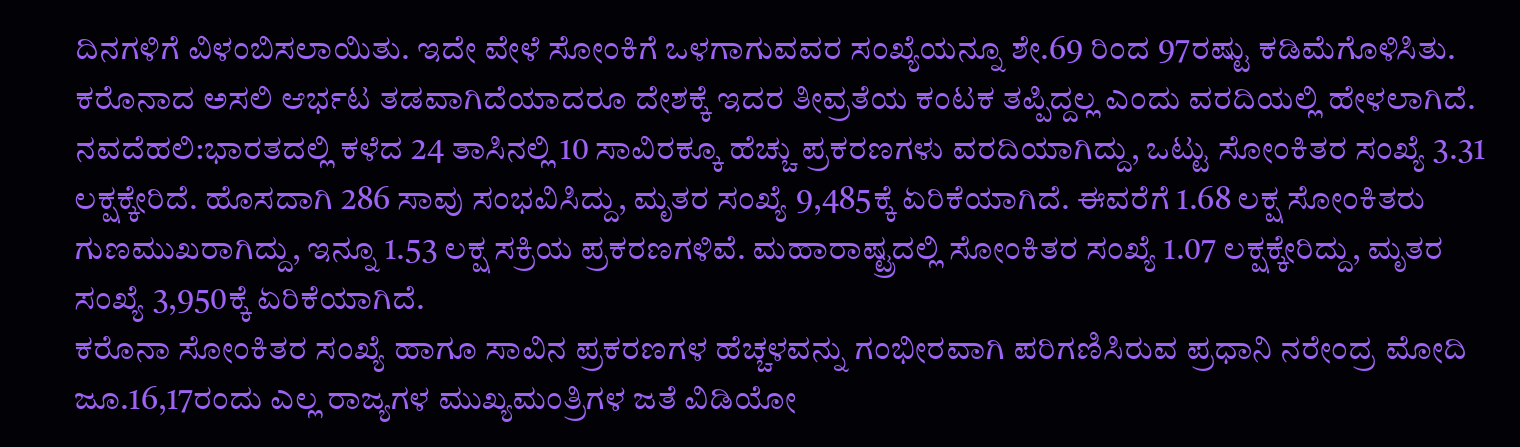ದಿನಗಳಿಗೆ ವಿಳಂಬಿಸಲಾಯಿತು. ಇದೇ ವೇಳೆ ಸೋಂಕಿಗೆ ಒಳಗಾಗುವವರ ಸಂಖ್ಯೆಯನ್ನೂ ಶೇ.69 ರಿಂದ 97ರಷ್ಟು ಕಡಿಮೆಗೊಳಿಸಿತು. ಕರೊನಾದ ಅಸಲಿ ಆರ್ಭಟ ತಡವಾಗಿದೆಯಾದರೂ ದೇಶಕ್ಕೆ ಇದರ ತೀವ್ರತೆಯ ಕಂಟಕ ತಪ್ಪಿದ್ದಲ್ಲ ಎಂದು ವರದಿಯಲ್ಲಿ ಹೇಳಲಾಗಿದೆ.
ನವದೆಹಲಿ:ಭಾರತದಲ್ಲಿ ಕಳೆದ 24 ತಾಸಿನಲ್ಲಿ 10 ಸಾವಿರಕ್ಕೂ ಹೆಚ್ಚು ಪ್ರಕರಣಗಳು ವರದಿಯಾಗಿದ್ದು, ಒಟ್ಟು ಸೋಂಕಿತರ ಸಂಖ್ಯೆ 3.31 ಲಕ್ಷಕ್ಕೇರಿದೆ. ಹೊಸದಾಗಿ 286 ಸಾವು ಸಂಭವಿಸಿದ್ದು, ಮೃತರ ಸಂಖ್ಯೆ 9,485ಕ್ಕೆ ಏರಿಕೆಯಾಗಿದೆ. ಈವರೆಗೆ 1.68 ಲಕ್ಷ ಸೋಂಕಿತರು ಗುಣಮುಖರಾಗಿದ್ದು, ಇನ್ನೂ 1.53 ಲಕ್ಷ ಸಕ್ರಿಯ ಪ್ರಕರಣಗಳಿವೆ. ಮಹಾರಾಷ್ಟ್ರದಲ್ಲಿ ಸೋಂಕಿತರ ಸಂಖ್ಯೆ 1.07 ಲಕ್ಷಕ್ಕೇರಿದ್ದು, ಮೃತರ ಸಂಖ್ಯೆ 3,950ಕ್ಕೆ ಏರಿಕೆಯಾಗಿದೆ.
ಕರೊನಾ ಸೋಂಕಿತರ ಸಂಖ್ಯೆ ಹಾಗೂ ಸಾವಿನ ಪ್ರಕರಣಗಳ ಹೆಚ್ಚಳವನ್ನು ಗಂಭೀರವಾಗಿ ಪರಿಗಣಿಸಿರುವ ಪ್ರಧಾನಿ ನರೇಂದ್ರ ಮೋದಿ ಜೂ.16,17ರಂದು ಎಲ್ಲ ರಾಜ್ಯಗಳ ಮುಖ್ಯಮಂತ್ರಿಗಳ ಜತೆ ವಿಡಿಯೋ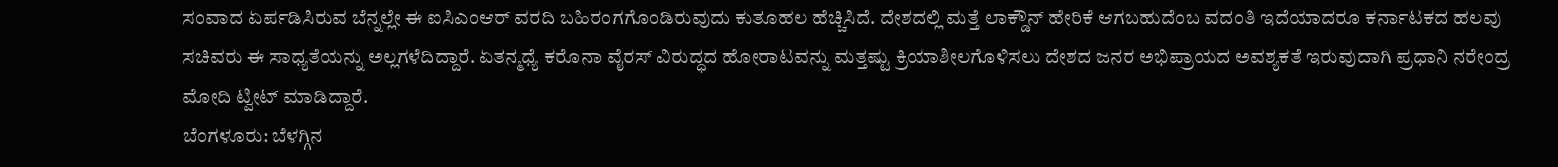ಸಂವಾದ ಏರ್ಪಡಿಸಿರುವ ಬೆನ್ನಲ್ಲೇ ಈ ಐಸಿಎಂಆರ್ ವರದಿ ಬಹಿರಂಗಗೊಂಡಿರುವುದು ಕುತೂಹಲ ಹೆಚ್ಚಿಸಿದೆ. ದೇಶದಲ್ಲಿ ಮತ್ತೆ ಲಾಕ್ಡೌನ್ ಹೇರಿಕೆ ಆಗಬಹುದೆಂಬ ವದಂತಿ ಇದೆಯಾದರೂ ಕರ್ನಾಟಕದ ಹಲವು ಸಚಿವರು ಈ ಸಾಧ್ಯತೆಯನ್ನು ಅಲ್ಲಗಳೆದಿದ್ದಾರೆ. ಏತನ್ಮಧ್ಯೆ ಕರೊನಾ ವೈರಸ್ ವಿರುದ್ಧದ ಹೋರಾಟವನ್ನು ಮತ್ತಷ್ಟು ಕ್ರಿಯಾಶೀಲಗೊಳಿಸಲು ದೇಶದ ಜನರ ಅಭಿಪ್ರಾಯದ ಅವಶ್ಯಕತೆ ಇರುವುದಾಗಿ ಪ್ರಧಾನಿ ನರೇಂದ್ರ ಮೋದಿ ಟ್ವೀಟ್ ಮಾಡಿದ್ದಾರೆ.
ಬೆಂಗಳೂರು: ಬೆಳಗ್ಗಿನ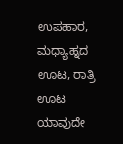ಉಪಹಾರ, ಮಧ್ಯಾಹ್ನದ ಊಟ, ರಾತ್ರಿ ಊಟ ಯಾವುದೇ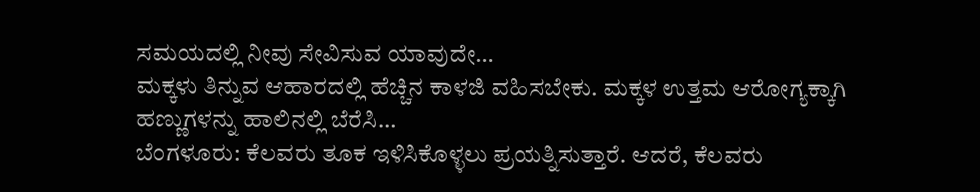ಸಮಯದಲ್ಲಿ ನೀವು ಸೇವಿಸುವ ಯಾವುದೇ…
ಮಕ್ಕಳು ತಿನ್ನುವ ಆಹಾರದಲ್ಲಿ ಹೆಚ್ಚಿನ ಕಾಳಜಿ ವಹಿಸಬೇಕು. ಮಕ್ಕಳ ಉತ್ತಮ ಆರೋಗ್ಯಕ್ಕಾಗಿ ಹಣ್ಣುಗಳನ್ನು ಹಾಲಿನಲ್ಲಿ ಬೆರೆಸಿ…
ಬೆಂಗಳೂರು: ಕೆಲವರು ತೂಕ ಇಳಿಸಿಕೊಳ್ಳಲು ಪ್ರಯತ್ನಿಸುತ್ತಾರೆ. ಆದರೆ, ಕೆಲವರು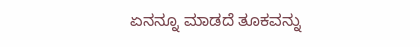ಏನನ್ನೂ ಮಾಡದೆ ತೂಕವನ್ನು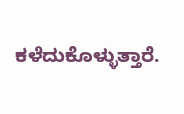ಕಳೆದುಕೊಳ್ಳುತ್ತಾರೆ.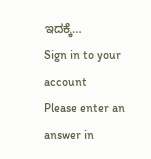ಇದಕ್ಕೆ…
Sign in to your account
Please enter an answer in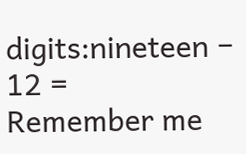digits:nineteen − 12 =
Remember me